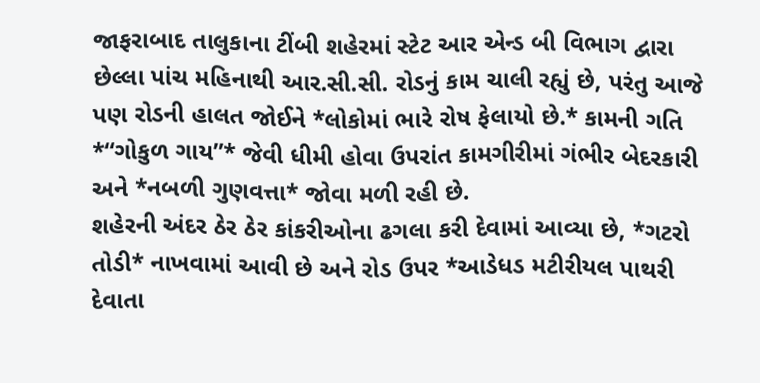જાફરાબાદ તાલુકાના ટીંબી શહેરમાં સ્ટેટ આર એન્ડ બી વિભાગ દ્વારા છેલ્લા પાંચ મહિનાથી આર.સી.સી. રોડનું કામ ચાલી રહ્યું છે, પરંતુ આજે પણ રોડની હાલત જોઈને *લોકોમાં ભારે રોષ ફેલાયો છે.* કામની ગતિ *“ગોકુળ ગાય”* જેવી ધીમી હોવા ઉપરાંત કામગીરીમાં ગંભીર બેદરકારી અને *નબળી ગુણવત્તા* જોવા મળી રહી છે.
શહેરની અંદર ઠેર ઠેર કાંકરીઓના ઢગલા કરી દેવામાં આવ્યા છે, *ગટરો તોડી* નાખવામાં આવી છે અને રોડ ઉપર *આડેધડ મટીરીયલ પાથરી દેવાતા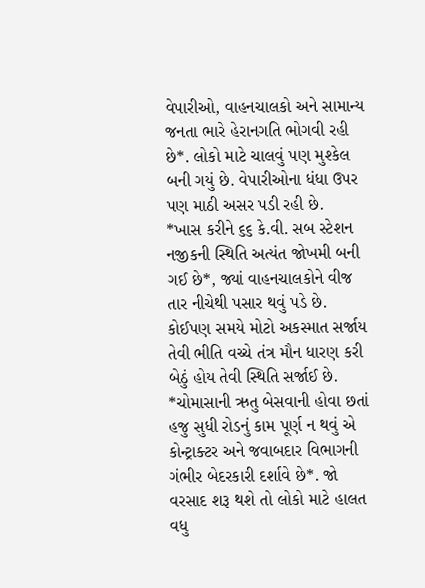વેપારીઓ, વાહનચાલકો અને સામાન્ય જનતા ભારે હેરાનગતિ ભોગવી રહી છે*. લોકો માટે ચાલવું પણ મુશ્કેલ બની ગયું છે. વેપારીઓના ધંધા ઉપર પણ માઠી અસર પડી રહી છે.
*ખાસ કરીને ૬૬ કે.વી. સબ સ્ટેશન નજીકની સ્થિતિ અત્યંત જોખમી બની ગઈ છે*, જ્યાં વાહનચાલકોને વીજ તાર નીચેથી પસાર થવું પડે છે. કોઈપણ સમયે મોટો અકસ્માત સર્જાય તેવી ભીતિ વચ્ચે તંત્ર મૌન ધારણ કરી બેઠું હોય તેવી સ્થિતિ સર્જાઈ છે.
*ચોમાસાની ઋતુ બેસવાની હોવા છતાં હજુ સુધી રોડનું કામ પૂર્ણ ન થવું એ કોન્ટ્રાક્ટર અને જવાબદાર વિભાગની ગંભીર બેદરકારી દર્શાવે છે*. જો વરસાદ શરૂ થશે તો લોકો માટે હાલત વધુ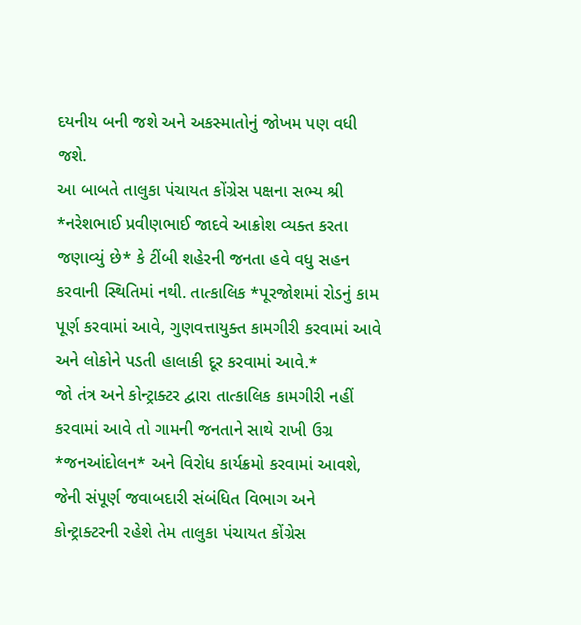દયનીય બની જશે અને અકસ્માતોનું જોખમ પણ વધી જશે.
આ બાબતે તાલુકા પંચાયત કોંગ્રેસ પક્ષના સભ્ય શ્રી *નરેશભાઈ પ્રવીણભાઈ જાદવે આક્રોશ વ્યક્ત કરતા જણાવ્યું છે* કે ટીંબી શહેરની જનતા હવે વધુ સહન કરવાની સ્થિતિમાં નથી. તાત્કાલિક *પૂરજોશમાં રોડનું કામ પૂર્ણ કરવામાં આવે, ગુણવત્તાયુક્ત કામગીરી કરવામાં આવે અને લોકોને પડતી હાલાકી દૂર કરવામાં આવે.*
જો તંત્ર અને કોન્ટ્રાક્ટર દ્વારા તાત્કાલિક કામગીરી નહીં કરવામાં આવે તો ગામની જનતાને સાથે રાખી ઉગ્ર *જનઆંદોલન* અને વિરોધ કાર્યક્રમો કરવામાં આવશે, જેની સંપૂર્ણ જવાબદારી સંબંધિત વિભાગ અને કોન્ટ્રાક્ટરની રહેશે તેમ તાલુકા પંચાયત કોંગ્રેસ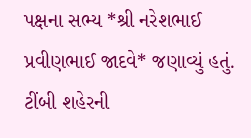પક્ષના સભ્ય *શ્રી નરેશભાઈ પ્રવીણભાઈ જાદવે* જણાવ્યું હતું.
ટીંબી શહેરની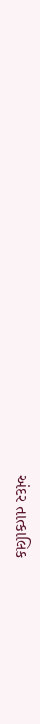અંદર તાત્કાલિક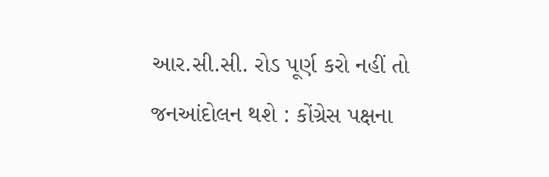આર.સી.સી. રોડ પૂર્ણ કરો નહીં તો જનઆંદોલન થશે : કોંગ્રેસ પક્ષના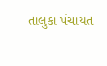તાલુકા પંચાયત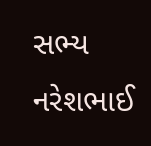સભ્ય નરેશભાઈ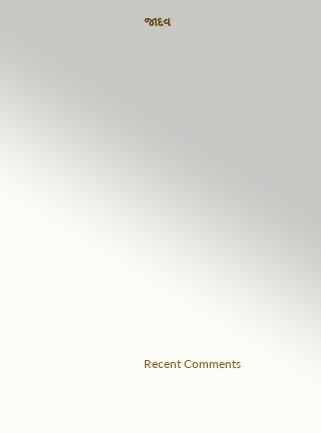જાદવ


















Recent Comments